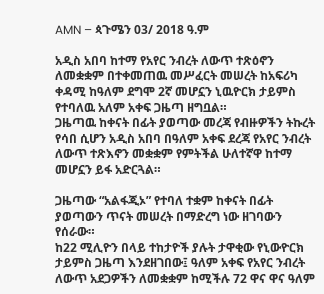AMN – ጳጉሜን 03/ 2018 ዓ.ም

አዲስ አበባ ከተማ የአየር ንብረት ለውጥ ተጽዕኖን ለመቋቋም በተቀመጠዉ መሥፈርት መሠረት ከአፍሪካ ቀዳሚ ከዓለም ደግሞ 2ኛ መሆኗን ኒዉዮርክ ታይምስ የተባለዉ አለም አቀፍ ጋዜጣ ዘግቧል።
ጋዜጣዉ ከቀናት በፊት ያወጣው መረጃ የብዙዎችን ትኩረት የሳበ ሲሆን አዲስ አበባ በዓለም አቀፍ ደረጃ የአየር ንብረት ለውጥ ተጽእኖን መቋቋም የምትችል ሁለተኛዋ ከተማ መሆኗን ይፋ አድርጓል።

ጋዜጣው “አልፋጂኦ” የተባለ ተቋም ከቀናት በፊት ያወጣውን ጥናት መሠረት በማድረግ ነው ዘገባውን የሰራው።
ከ22 ሚሊዮን በላይ ተከታዮች ያሉት ታዋቂው የኒውዮርክ ታይምስ ጋዜጣ እንደዘገበው፤ ዓለም አቀፍ የአየር ንብረት ለውጥ አደጋዎችን ለመቋቋም ከሚችሉ 72 ዋና ዋና ዓለም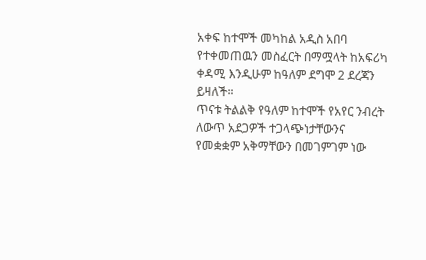አቀፍ ከተሞች መካከል አዲስ አበባ የተቀመጠዉን መስፈርት በማሟላት ከአፍሪካ ቀዳሚ እንዲሁም ከዓለም ደግሞ 2 ደረጃን ይዛለች።
ጥናቱ ትልልቅ የዓለም ከተሞች የአየር ንብረት ለውጥ አደጋዎች ተጋላጭነታቸውንና የመቋቋም አቅማቸውን በመገምገም ነው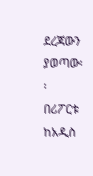ደረጃውን ያወጣው፡፡
በሪፖርቱ ከአዲስ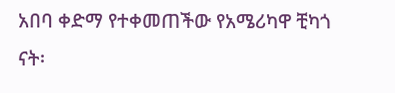አበባ ቀድማ የተቀመጠችው የአሜሪካዋ ቺካጎ ናት፡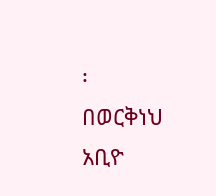፡
በወርቅነህ አቢዮ